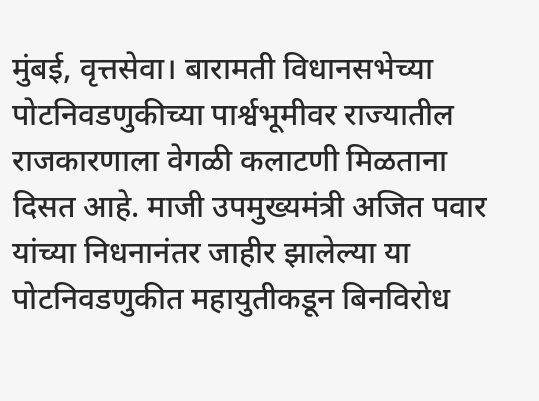मुंबई, वृत्तसेवा। बारामती विधानसभेच्या पोटनिवडणुकीच्या पार्श्वभूमीवर राज्यातील राजकारणाला वेगळी कलाटणी मिळताना दिसत आहे. माजी उपमुख्यमंत्री अजित पवार यांच्या निधनानंतर जाहीर झालेल्या या पोटनिवडणुकीत महायुतीकडून बिनविरोध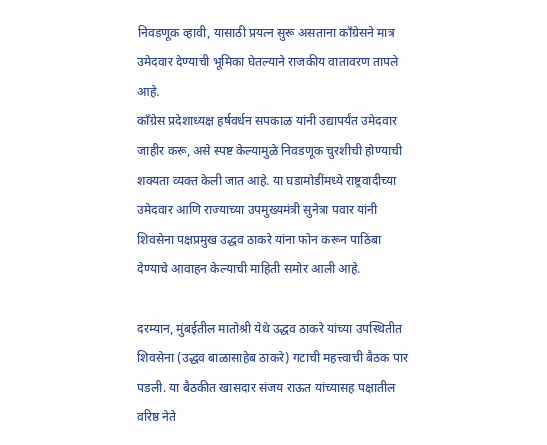निवडणूक व्हावी, यासाठी प्रयत्न सुरू असताना काँग्रेसने मात्र उमेदवार देण्याची भूमिका घेतल्याने राजकीय वातावरण तापले आहे.
काँग्रेस प्रदेशाध्यक्ष हर्षवर्धन सपकाळ यांनी उद्यापर्यंत उमेदवार जाहीर करू, असे स्पष्ट केल्यामुळे निवडणूक चुरशीची होण्याची शक्यता व्यक्त केली जात आहे. या घडामोडींमध्ये राष्ट्रवादीच्या उमेदवार आणि राज्याच्या उपमुख्यमंत्री सुनेत्रा पवार यांनी शिवसेना पक्षप्रमुख उद्धव ठाकरे यांना फोन करून पाठिंबा देण्याचे आवाहन केल्याची माहिती समोर आली आहे.

दरम्यान, मुंबईतील मातोश्री येथे उद्धव ठाकरे यांच्या उपस्थितीत शिवसेना (उद्धव बाळासाहेब ठाकरे) गटाची महत्त्वाची बैठक पार पडली. या बैठकीत खासदार संजय राऊत यांच्यासह पक्षातील वरिष्ठ नेते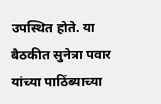उपस्थित होते. या बैठकीत सुनेत्रा पवार यांच्या पाठिंब्याच्या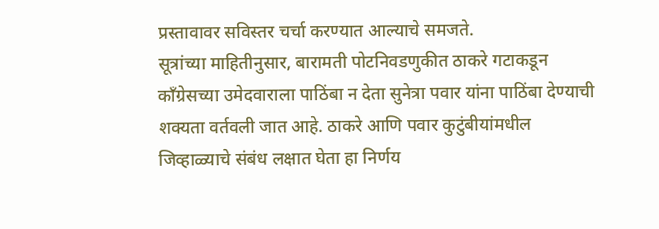प्रस्तावावर सविस्तर चर्चा करण्यात आल्याचे समजते.
सूत्रांच्या माहितीनुसार, बारामती पोटनिवडणुकीत ठाकरे गटाकडून काँग्रेसच्या उमेदवाराला पाठिंबा न देता सुनेत्रा पवार यांना पाठिंबा देण्याची शक्यता वर्तवली जात आहे. ठाकरे आणि पवार कुटुंबीयांमधील जिव्हाळ्याचे संबंध लक्षात घेता हा निर्णय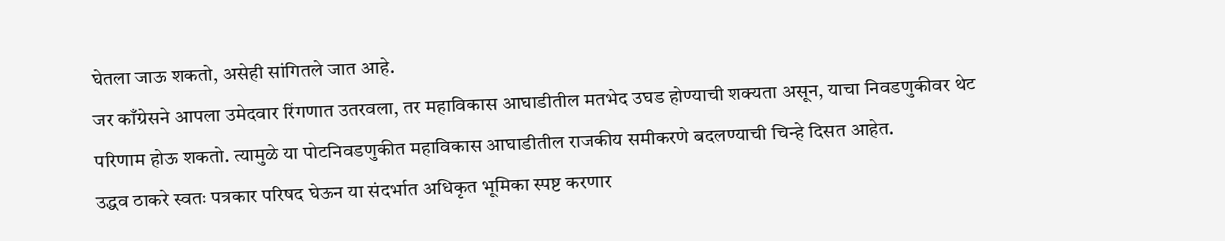घेतला जाऊ शकतो, असेही सांगितले जात आहे.
जर काँग्रेसने आपला उमेदवार रिंगणात उतरवला, तर महाविकास आघाडीतील मतभेद उघड होण्याची शक्यता असून, याचा निवडणुकीवर थेट परिणाम होऊ शकतो. त्यामुळे या पोटनिवडणुकीत महाविकास आघाडीतील राजकीय समीकरणे बदलण्याची चिन्हे दिसत आहेत.
उद्धव ठाकरे स्वतः पत्रकार परिषद घेऊन या संदर्भात अधिकृत भूमिका स्पष्ट करणार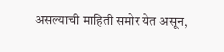असल्याची माहिती समोर येत असून,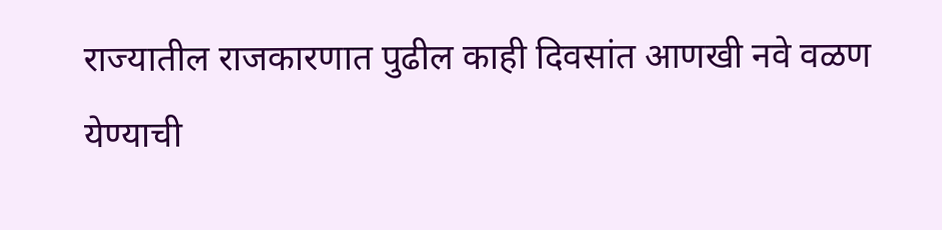राज्यातील राजकारणात पुढील काही दिवसांत आणखी नवे वळण येण्याची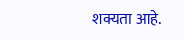शक्यता आहे.